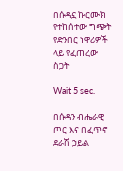በሱዳኗ ኩርሙክ የተከሰተው ግጭት የድንበር ነዋሪዎች ላይ የፈጠረው ስጋት

Wait 5 sec.

በሱዳን ብሔራዊ ጦር እና በፈጥኖ ደራሽ ኃይል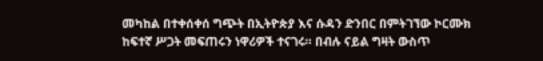መካከል በተቀሰቀሰ ግጭት በኢትዮጵያ እና ሱዳን ድንበር በምትገኘው ኮርሙክ ከፍተኛ ሥጋት መፍጠሩን ነዋሪዎች ተናገሩ። በብሉ ናይል ግዛት ውስጥ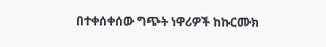በተቀሰቀሰው ግጭት ነዋሪዎች ከኩርሙክ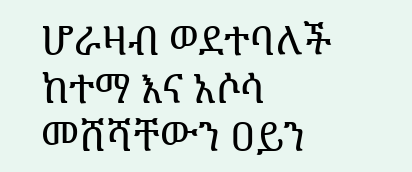ሆራዛብ ወደተባለች ከተማ እና አሶሳ መሸሻቸውን ዐይን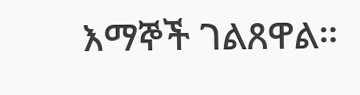እማኞች ገልጸዋል።